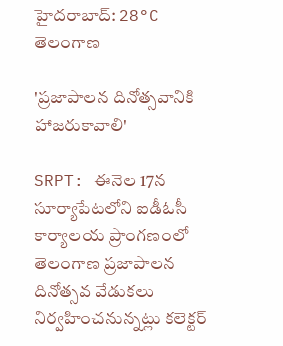హైదరాబాద్: 28°C
తెలంగాణ

'ప్రజాపాలన దినోత్సవానికి హాజరుకావాలి'

SRPT: ఈనెల 17న సూర్యాపేటలోని ఐడీఓసీ కార్యాలయ ప్రాంగణంలో తెలంగాణ ప్రజాపాలన దినోత్సవ వేడుకలు నిర్వహించనున్నట్లు కలెక్టర్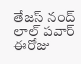తేజస్ నంద్ లాల్ పవార్ ఈరోజు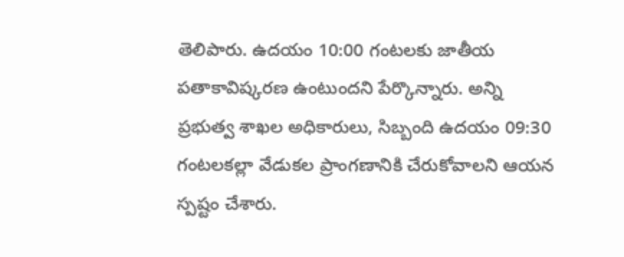తెలిపారు. ఉదయం 10:00 గంటలకు జాతీయ పతాకావిష్కరణ ఉంటుందని పేర్కొన్నారు. అన్ని ప్రభుత్వ శాఖల అధికారులు, సిబ్బంది ఉదయం 09:30 గంటలకల్లా వేడుకల ప్రాంగణానికి చేరుకోవాలని ఆయన స్పష్టం చేశారు.